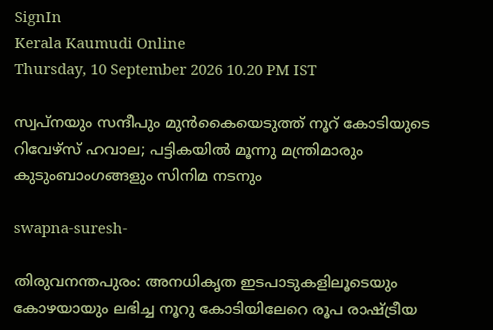SignIn
Kerala Kaumudi Online
Thursday, 10 September 2026 10.20 PM IST

സ്വപ്‌നയും സന്ദീപും മുൻകൈയെടുത്ത് നൂറ് കോടിയുടെ റിവേഴ്‌സ് ഹവാല; പട്ടികയിൽ മൂന്നു മന്ത്രിമാരും കുടുംബാംഗങ്ങളും സിനിമ നടനും

swapna-suresh-

തിരുവനന്തപുരം: അനധികൃത ഇടപാടുകളിലൂടെയും കോഴയായും ലഭിച്ച നൂറു കോടിയിലേറെ രൂപ രാഷ്ട്രീയ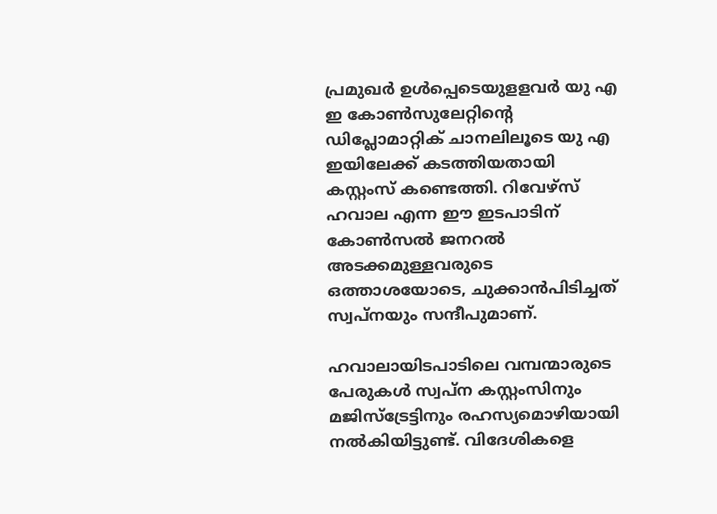പ്രമുഖർ ഉൾപ്പെടെയുളളവർ യു എ ഇ കോൺസുലേറ്റിന്റെ ഡിപ്ലോമാറ്റിക് ചാനലിലൂടെ യു എ ഇയിലേക്ക് കടത്തിയതായി കസ്റ്റംസ് കണ്ടെത്തി. റിവേഴ്സ് ഹവാല എന്ന ഈ ഇടപാടിന് കോൺസൽ ജനറൽ അടക്കമുള്ളവരുടെ ഒത്താശയോടെ, ചുക്കാൻപിടിച്ചത് സ്വപ്‌നയും സന്ദീപുമാണ്.

ഹവാലായിടപാടിലെ വമ്പന്മാരുടെ പേരുകൾ സ്വപ്ന കസ്റ്റംസിനും മജിസ്ട്രേട്ടിനും രഹസ്യമൊഴിയായി നൽകിയിട്ടുണ്ട്. വിദേശികളെ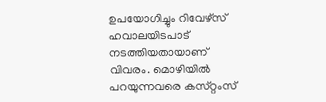ഉപയോഗിച്ചും റിവേഴ്സ് ഹവാലയിടപാട് നടത്തിയതായാണ് വിവരം. മൊഴിയിൽ പറയുന്നവരെ കസ്‌റ്റംസ്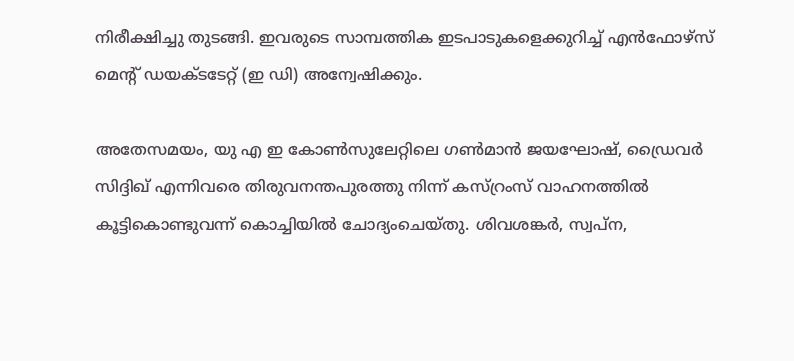നിരീക്ഷിച്ചു തുടങ്ങി. ഇവരുടെ സാമ്പത്തിക ഇടപാടുകളെക്കുറിച്ച് എൻഫോഴ്സ് മെന്റ് ഡയക്‌ടടേറ്റ് (ഇ ഡി) അന്വേഷിക്കും.

അതേസമയം, യു എ ഇ കോൺസുലേറ്റിലെ ഗൺമാൻ ജയഘോഷ്, ഡ്രൈവർ സിദ്ദിഖ് എന്നിവരെ തിരുവനന്തപുരത്തു നിന്ന് കസ്‌റ്രംസ് വാഹനത്തിൽ കൂട്ടികൊണ്ടുവന്ന് കൊച്ചിയിൽ ചോദ്യംചെയ്‌തു. ശിവശങ്കർ, സ്വപ്‌ന,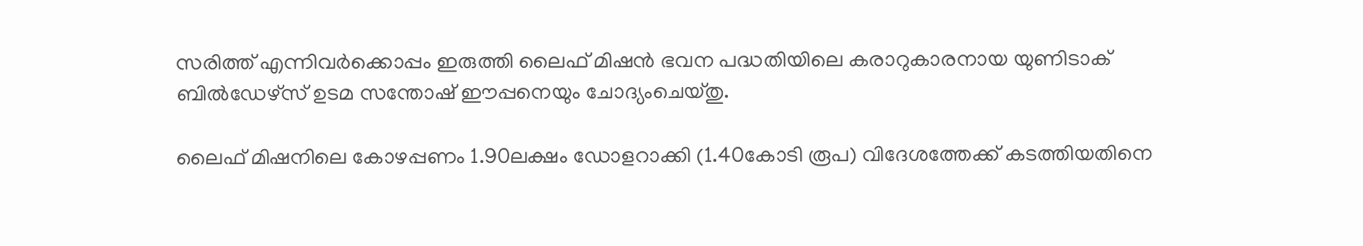സരിത്ത് എന്നിവർക്കൊപ്പം ഇരുത്തി ലൈഫ് മിഷൻ ഭവന പദ്ധതിയിലെ കരാറുകാരനായ യുണിടാക് ബിൽഡേഴ്സ് ഉടമ സന്തോഷ് ഈപ്പനെയും ചോദ്യംചെയ്‌തു.

ലൈഫ് മിഷനിലെ കോഴപ്പണം 1.90ലക്ഷം ഡോളറാക്കി (1.40കോടി രൂപ) വിദേശത്തേക്ക് കടത്തിയതിനെ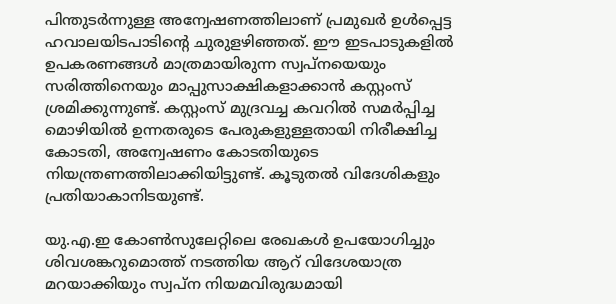പിന്തുടർന്നുള്ള അന്വേഷണത്തിലാണ് പ്രമുഖർ ഉൾപ്പെട്ട ഹവാലയിടപാടിന്റെ ചുരുളഴിഞ്ഞത്. ഈ ഇടപാടുകളിൽ ഉപകരണങ്ങൾ മാത്രമായിരുന്ന സ്വപ്നയെയും സരിത്തിനെയും മാപ്പുസാക്ഷികളാക്കാൻ കസ്റ്റംസ് ശ്രമിക്കുന്നുണ്ട്. കസ്റ്റംസ് മുദ്രവച്ച കവറിൽ സമർപ്പിച്ച മൊഴിയിൽ ഉന്നതരുടെ പേരുകളുള്ളതായി നിരീക്ഷിച്ച കോടതി, അന്വേഷണം കോടതിയുടെ നിയന്ത്രണത്തിലാക്കിയിട്ടുണ്ട്. കൂടുതൽ വിദേശികളും പ്രതിയാകാനിടയുണ്ട്.

യു.എ.ഇ കോൺസുലേറ്റിലെ രേഖകൾ ഉപയോഗിച്ചും ശിവശങ്കറുമൊത്ത് നടത്തിയ ആറ് വിദേശയാത്ര മറയാക്കിയും സ്വപ്ന നിയമവിരുദ്ധമായി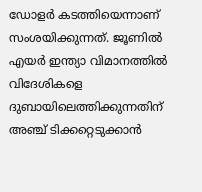ഡോളർ കടത്തിയെന്നാണ് സംശയിക്കുന്നത്. ജൂണിൽ എയർ ഇന്ത്യാ വിമാനത്തിൽ വിദേശികളെ ദുബായിലെത്തിക്കുന്നതിന് അഞ്ച് ടിക്കറ്റെടുക്കാൻ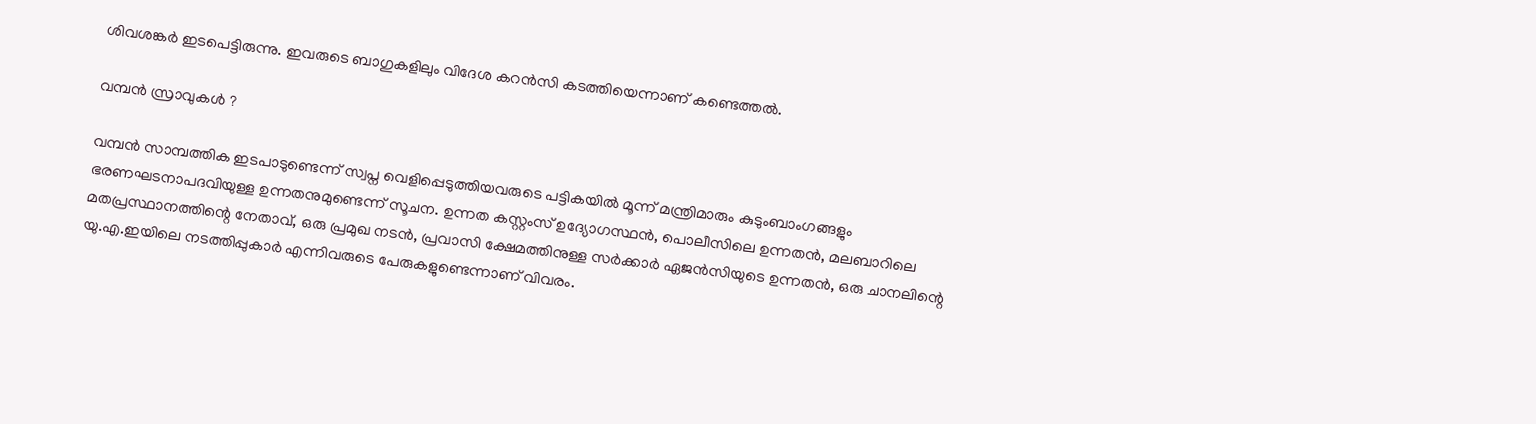ശിവശങ്കർ ഇടപെട്ടിരുന്നു. ഇവരുടെ ബാഗുകളിലും വിദേശ കറൻസി കടത്തിയെന്നാണ് കണ്ടെത്തൽ.

വമ്പൻ സ്രാവുകൾ ?

വമ്പൻ സാമ്പത്തിക ഇടപാടുണ്ടെന്ന് സ്വപ്ന വെളിപ്പെടുത്തിയവരുടെ പട്ടികയിൽ മൂന്ന് മന്ത്രിമാരും കുടുംബാംഗങ്ങളും ഭരണഘടനാപദവിയുള്ള ഉന്നതനുമുണ്ടെന്ന് സൂചന. ഉന്നത കസ്റ്റംസ് ഉദ്യോഗസ്ഥൻ, പൊലീസിലെ ഉന്നതൻ, മലബാറിലെ മതപ്രസ്ഥാനത്തിന്റെ നേതാവ്, ഒരു പ്രമുഖ നടൻ, പ്രവാസി ക്ഷേമത്തിനുള്ള സർക്കാർ ഏജൻസിയുടെ ഉന്നതൻ, ഒരു ചാനലിന്റെ യു.എ.ഇയിലെ നടത്തിപ്പുകാർ എന്നിവരുടെ പേരുകളുണ്ടെന്നാണ് വിവരം.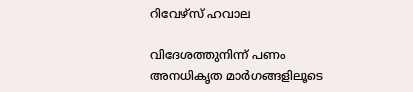റിവേഴ്സ് ഹവാല

വിദേശത്തുനിന്ന് പണം അനധികൃത മാർഗങ്ങളിലൂടെ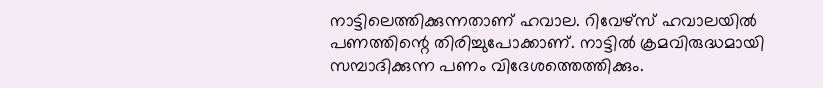നാട്ടിലെത്തിക്കുന്നതാണ് ഹവാല. റിവേഴ്സ് ഹവാലയിൽ പണത്തിന്റെ തിരിച്ചുപോക്കാണ്. നാട്ടിൽ ക്രമവിരുദ്ധമായി സമ്പാദിക്കുന്ന പണം വിദേശത്തെത്തിക്കും.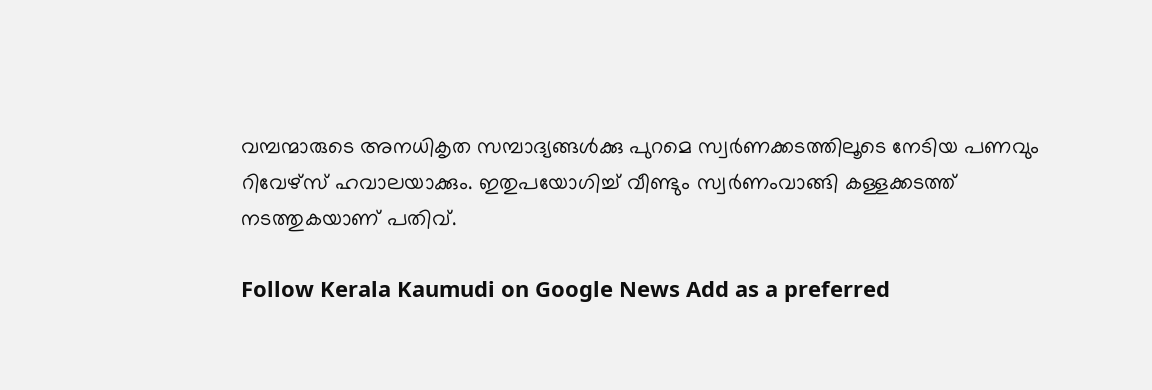വമ്പന്മാരുടെ അനധികൃത സമ്പാദ്യങ്ങൾക്കു പുറമെ സ്വർണക്കടത്തിലൂടെ നേടിയ പണവും റിവേഴ്സ് ഹവാലയാക്കും. ഇതുപയോഗിച്ച് വീണ്ടും സ്വർണംവാങ്ങി കള്ളക്കടത്ത് നടത്തുകയാണ് പതിവ്.

Follow Kerala Kaumudi on Google News Add as a preferred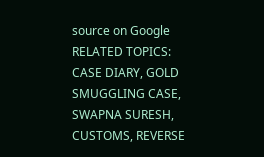source on Google
RELATED TOPICS: CASE DIARY, GOLD SMUGGLING CASE, SWAPNA SURESH, CUSTOMS, REVERSE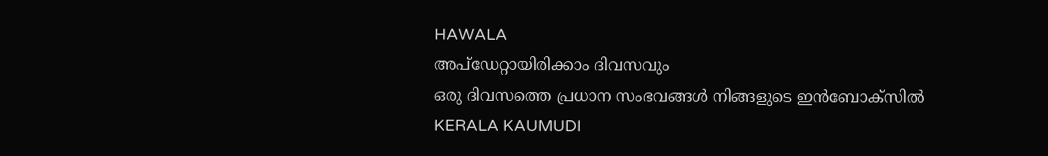HAWALA
അപ്ഡേറ്റായിരിക്കാം ദിവസവും
ഒരു ദിവസത്തെ പ്രധാന സംഭവങ്ങൾ നിങ്ങളുടെ ഇൻബോക്സിൽ
KERALA KAUMUDI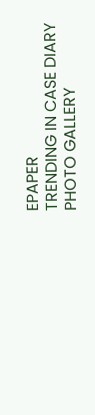EPAPER
TRENDING IN CASE DIARY
PHOTO GALLERY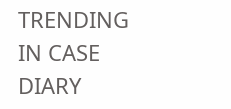TRENDING IN CASE DIARY